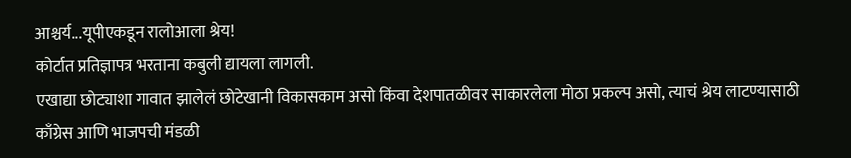आश्चर्य...यूपीएकडून रालोआला श्रेय!
कोर्टात प्रतिज्ञापत्र भरताना कबुली द्यायला लागली.
एखाद्या छोट्याशा गावात झालेलं छोटेखानी विकासकाम असो किंवा देशपातळीवर साकारलेला मोठा प्रकल्प असो, त्याचं श्रेय लाटण्यासाठी काँग्रेस आणि भाजपची मंडळी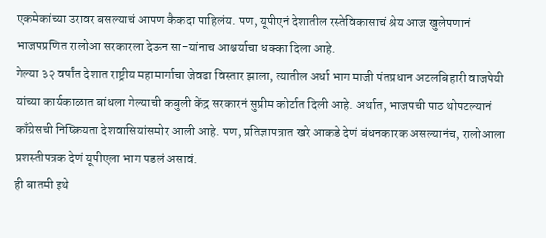एकमेकांच्या उरावर बसल्याचं आपण कैकदा पाहिलंय. पण, यूपीएनं देशातील रस्तेविकासाचं श्रेय आज खुलेपणानं भाजपप्रणित रालोआ सरकारला देऊन सा-यांनाच आश्चर्याचा धक्का दिला आहे.
गेल्या ३२ वर्षांत देशात राष्ट्रीय महामार्गाचा जेवढा विस्तार झाला, त्यातील अर्धा भाग माजी पंतप्रधान अटलबिहारी वाजपेयी यांच्या कार्यकाळात बांधला गेल्याची कबुली केंद्र सरकारनं सुप्रीम कोर्टात दिली आहे. अर्थात, भाजपची पाठ थोपटल्यानं काँग्रेसची निष्क्रियता देशवासियांसमोर आली आहे. पण, प्रतिज्ञापत्रात खरे आकडे देणं बंधनकारक असल्यानंच, रालोआला प्रशस्तीपत्रक देणं यूपीएला भाग पडलं असावं.
ही बातमी इथे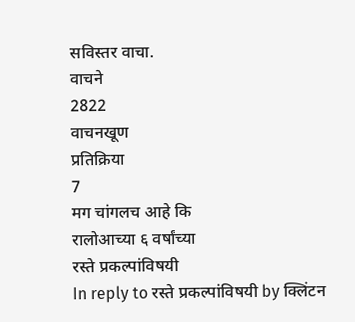सविस्तर वाचा.
वाचने
2822
वाचनखूण
प्रतिक्रिया
7
मग चांगलच आहे कि
रालोआच्या ६ वर्षांच्या
रस्ते प्रकल्पांविषयी
In reply to रस्ते प्रकल्पांविषयी by क्लिंटन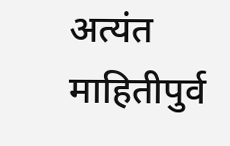अत्यंत माहितीपुर्व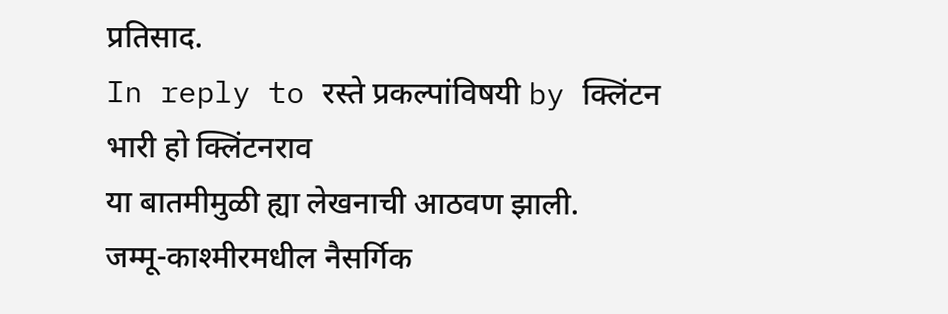प्रतिसाद.
In reply to रस्ते प्रकल्पांविषयी by क्लिंटन
भारी हो क्लिंटनराव
या बातमीमुळी ह्या लेखनाची आठवण झाली.
जम्मू-काश्मीरमधील नैसर्गिक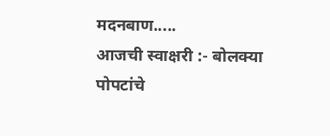मदनबाण.....
आजची स्वाक्षरी :- बोलक्या पोपटांचे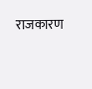राजकारण